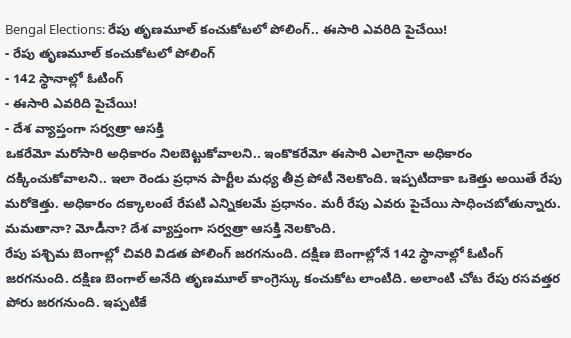Bengal Elections: రేపు తృణమూల్ కంచుకోటలో పోలింగ్.. ఈసారి ఎవరిది పైచేయి!
- రేపు తృణమూల్ కంచుకోటలో పోలింగ్
- 142 స్థానాల్లో ఓటింగ్
- ఈసారి ఎవరిది పైచేయి!
- దేశ వ్యాప్తంగా సర్వత్రా ఆసక్తి
ఒకరేమో మరోసారి అధికారం నిలబెట్టుకోవాలని.. ఇంకొకరేమో ఈసారి ఎలాగైనా అధికారం దక్కించుకోవాలని.. ఇలా రెండు ప్రధాన పార్టీల మధ్య తీవ్ర పోటీ నెలకొంది. ఇప్పటిదాకా ఒకెత్తు అయితే రేపు మరోకెత్తు. అధికారం దక్కాలంటే రేపటి ఎన్నికలమే ప్రధానం. మరీ రేపు ఎవరు పైచేయి సాధించబోతున్నారు. మమతానా? మోడీనా? దేశ వ్యాప్తంగా సర్వత్రా ఆసక్తి నెలకొంది.
రేపు పశ్చిమ బెంగాల్లో చివరి విడత పోలింగ్ జరగనుంది. దక్షిణ బెంగాల్లోనే 142 స్థానాల్లో ఓటింగ్ జరగనుంది. దక్షిణ బెంగాల్ అనేది తృణమూల్ కాంగ్రెస్కు కంచుకోట లాంటిది. అలాంటి చోట రేపు రసవత్తర పోరు జరగనుంది. ఇప్పటికే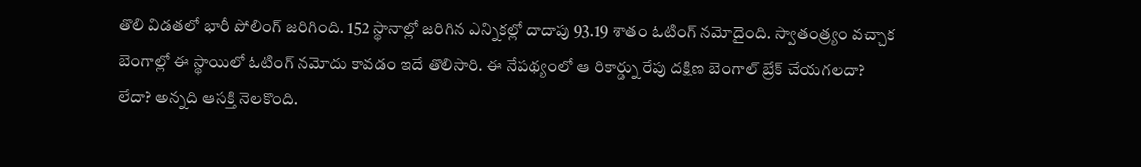తొలి విడతలో భారీ పోలింగ్ జరిగింది. 152 స్థానాల్లో జరిగిన ఎన్నికల్లో దాదాపు 93.19 శాతం ఓటింగ్ నమోదైంది. స్వాతంత్ర్యం వచ్చాక బెంగాల్లో ఈ స్థాయిలో ఓటింగ్ నమోదు కావడం ఇదే తొలిసారి. ఈ నేపథ్యంలో ఆ రికార్డ్ను రేపు దక్షిణ బెంగాల్ బ్రేక్ చేయగలదా? లేదా? అన్నది ఆసక్తి నెలకొంది.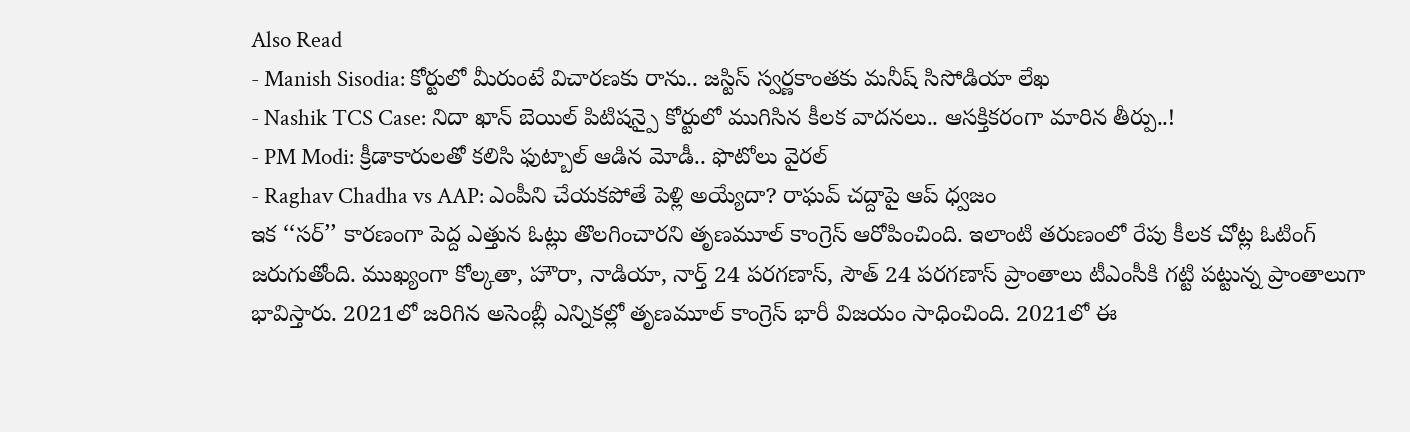Also Read
- Manish Sisodia: కోర్టులో మీరుంటే విచారణకు రాను.. జస్టిస్ స్వర్ణకాంతకు మనీష్ సిసోడియా లేఖ
- Nashik TCS Case: నిదా ఖాన్ బెయిల్ పిటిషన్పై కోర్టులో ముగిసిన కీలక వాదనలు.. ఆసక్తికరంగా మారిన తీర్పు..!
- PM Modi: క్రీడాకారులతో కలిసి ఫుట్బాల్ ఆడిన మోడీ.. ఫొటోలు వైరల్
- Raghav Chadha vs AAP: ఎంపీని చేయకపోతే పెళ్లి అయ్యేదా? రాఘవ్ చద్దాపై ఆప్ ధ్వజం
ఇక ‘‘సర్’’ కారణంగా పెద్ద ఎత్తున ఓట్లు తొలగించారని తృణమూల్ కాంగ్రెస్ ఆరోపించింది. ఇలాంటి తరుణంలో రేపు కీలక చోట్ల ఓటింగ్ జరుగుతోంది. ముఖ్యంగా కోల్కతా, హౌరా, నాడియా, నార్త్ 24 పరగణాస్, సౌత్ 24 పరగణాస్ ప్రాంతాలు టీఎంసీకి గట్టి పట్టున్న ప్రాంతాలుగా భావిస్తారు. 2021లో జరిగిన అసెంబ్లీ ఎన్నికల్లో తృణమూల్ కాంగ్రెస్ భారీ విజయం సాధించింది. 2021లో ఈ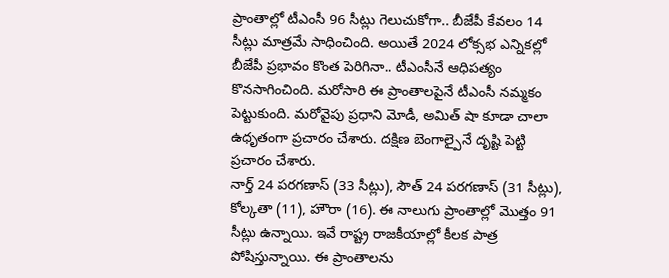ప్రాంతాల్లో టీఎంసీ 96 సీట్లు గెలుచుకోగా.. బీజేపీ కేవలం 14 సీట్లు మాత్రమే సాధించింది. అయితే 2024 లోక్సభ ఎన్నికల్లో బీజేపీ ప్రభావం కొంత పెరిగినా.. టీఎంసీనే ఆధిపత్యం కొనసాగించింది. మరోసారి ఈ ప్రాంతాలపైనే టీఎంసీ నమ్మకం పెట్టుకుంది. మరోవైపు ప్రధాని మోడీ, అమిత్ షా కూడా చాలా ఉధృతంగా ప్రచారం చేశారు. దక్షిణ బెంగాల్పైనే దృష్టి పెట్టి ప్రచారం చేశారు.
నార్త్ 24 పరగణాస్ (33 సీట్లు), సౌత్ 24 పరగణాస్ (31 సీట్లు), కోల్కతా (11), హౌరా (16). ఈ నాలుగు ప్రాంతాల్లో మొత్తం 91 సీట్లు ఉన్నాయి. ఇవే రాష్ట్ర రాజకీయాల్లో కీలక పాత్ర పోషిస్తున్నాయి. ఈ ప్రాంతాలను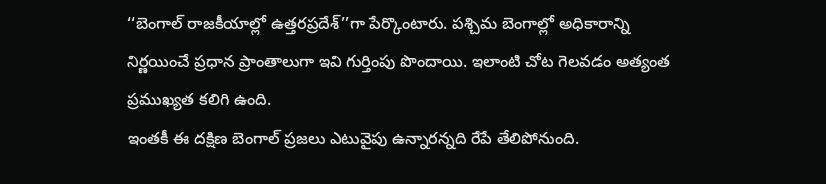‘‘బెంగాల్ రాజకీయాల్లో ఉత్తరప్రదేశ్’’గా పేర్కొంటారు. పశ్చిమ బెంగాల్లో అధికారాన్ని నిర్ణయించే ప్రధాన ప్రాంతాలుగా ఇవి గుర్తింపు పొందాయి. ఇలాంటి చోట గెలవడం అత్యంత ప్రముఖ్యత కలిగి ఉంది.
ఇంతకీ ఈ దక్షిణ బెంగాల్ ప్రజలు ఎటువైపు ఉన్నారన్నది రేపే తేలిపోనుంది.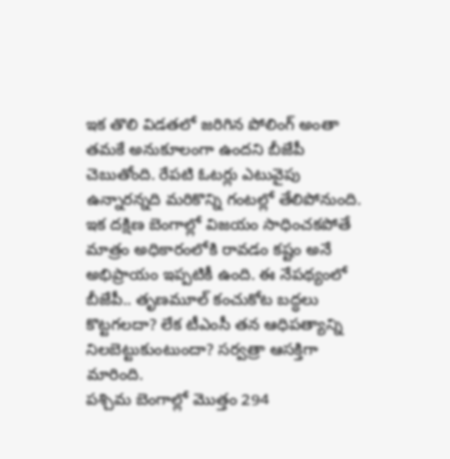ఇక తొలి విడతలో జరిగిన పోలింగ్ అంతా తమకే అనుకూలంగా ఉందని బీజేపీ చెబుతోంది. రేపటి ఓటర్లు ఎటువైపు ఉన్నారన్నది మరికొన్ని గంటల్లో తేలిపోనుంది. ఇక దక్షిణ బెంగాల్లో విజయం సాధించకపోతే మాత్రం అధికారంలోకి రావడం కష్టం అనే అభిప్రాయం ఇప్పటికీ ఉంది. ఈ నేపథ్యంలో బీజేపీ.. తృణమూల్ కంచుకోట బద్ధలు కొట్టగలదా? లేక టీఎంసీ తన ఆధిపత్యాన్ని నిలబెట్టుకుంటుందా? సర్వత్రా ఆసక్తిగా మారింది.
పశ్చిమ బెంగాల్లో మొత్తం 294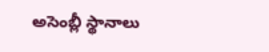అసెంబ్లీ స్థానాలు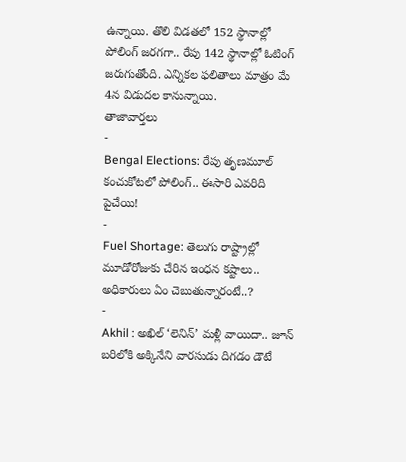ఉన్నాయి. తొలి విడతలో 152 స్థానాల్లో పోలింగ్ జరగగా.. రేపు 142 స్థానాల్లో ఓటింగ్ జరుగుతోంది. ఎన్నికల ఫలితాలు మాత్రం మే 4న విడుదల కానున్నాయి.
తాజావార్తలు
-
Bengal Elections: రేపు తృణమూల్ కంచుకోటలో పోలింగ్.. ఈసారి ఎవరిది పైచేయి!
-
Fuel Shortage: తెలుగు రాష్ట్రాల్లో మూడోరోజుకు చేరిన ఇంధన కష్టాలు.. అధికారులు ఏం చెబుతున్నారంటే..?
-
Akhil : అఖిల్ ‘లెనిన్’ మళ్లీ వాయిదా.. జూన్ బరిలోకి అక్కినేని వారసుడు దిగడం డౌటే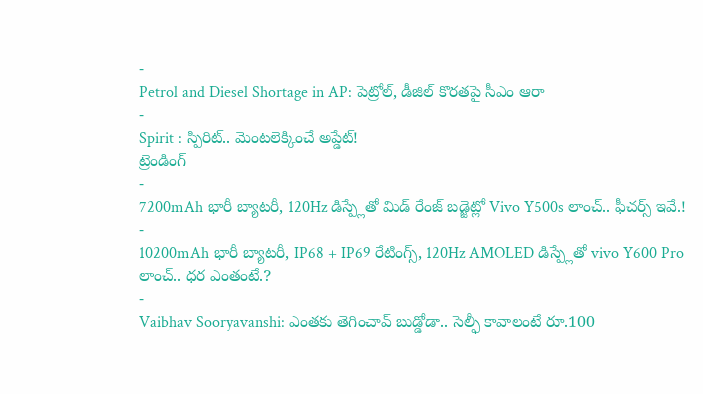-
Petrol and Diesel Shortage in AP: పెట్రోల్, డీజిల్ కొరతపై సీఎం ఆరా
-
Spirit : స్పిరిట్.. మెంటలెక్కించే అప్డేట్!
ట్రెండింగ్
-
7200mAh భారీ బ్యాటరీ, 120Hz డిస్ప్లేతో మిడ్ రేంజ్ బడ్జెట్లో Vivo Y500s లాంచ్.. ఫీచర్స్ ఇవే.!
-
10200mAh భారీ బ్యాటరీ, IP68 + IP69 రేటింగ్స్, 120Hz AMOLED డిస్ప్లేతో vivo Y600 Pro లాంచ్.. ధర ఎంతంటే.?
-
Vaibhav Sooryavanshi: ఎంతకు తెగించావ్ బుడ్డోడా.. సెల్ఫీ కావాలంటే రూ.100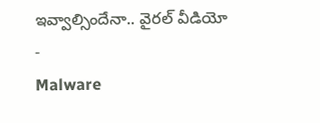ఇవ్వాల్సిందేనా.. వైరల్ వీడియో
-
Malware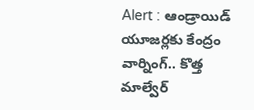Alert : ఆండ్రాయిడ్ యూజర్లకు కేంద్రం వార్నింగ్.. కొత్త మాల్వేర్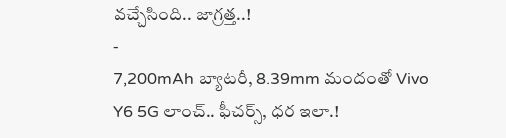వచ్చేసింది.. జాగ్రత్త..!
-
7,200mAh బ్యాటరీ, 8.39mm మందంతో Vivo Y6 5G లాంచ్.. ఫీచర్స్, ధర ఇలా.!